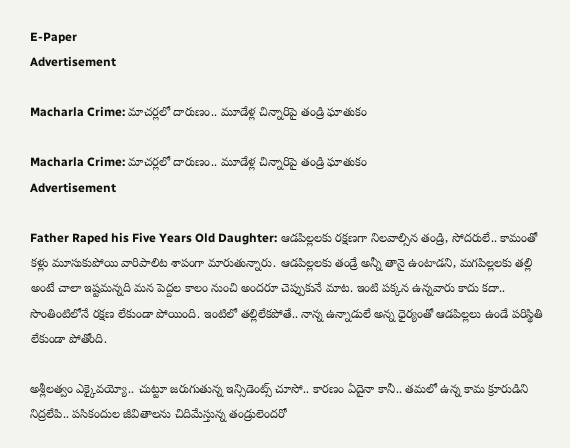E-Paper
Advertisement

Macharla Crime: మాచర్లలో దారుణం.. మూడేళ్ల చిన్నారిపై తండ్రి ఘాతుకం

Macharla Crime: మాచర్లలో దారుణం.. మూడేళ్ల చిన్నారిపై తండ్రి ఘాతుకం
Advertisement

Father Raped his Five Years Old Daughter: ఆడపిల్లలకు రక్షణగా నిలవాల్సిన తండ్రి, సోదరులే.. కామంతో కళ్లు మూసుకుపోయి వారిపాలిట శాపంగా మారుతున్నారు. ఆడపిల్లలకు తండ్రే అన్నీ తానై ఉంటాడని, మగపిల్లలకు తల్లి అంటే చాలా ఇష్టమన్నది మన పెద్దల కాలం నుంచి అందరూ చెప్పుకునే మాట. ఇంటి పక్కన ఉన్నవారు కాదు కదా.. సొంతింటిలోనే రక్షణ లేకుండా పోయింది. ఇంటిలో తల్లిలేకపోతే.. నాన్న ఉన్నాడులే అన్న ధైర్యంతో ఆడపిల్లలు ఉండే పరిస్థితి లేకుండా పోతోంది.

అశ్లీలత్వం ఎక్కైవయ్యో.. చుట్టూ జరుగుతున్న ఇన్సిడెంట్స్ చూసో.. కారణం ఏదైనా కానీ.. తమలో ఉన్న కామ క్రూరుడిని నిద్రలేపి.. పసికందుల జీవితాలను చిదిమేస్తున్న తండ్రులెందరో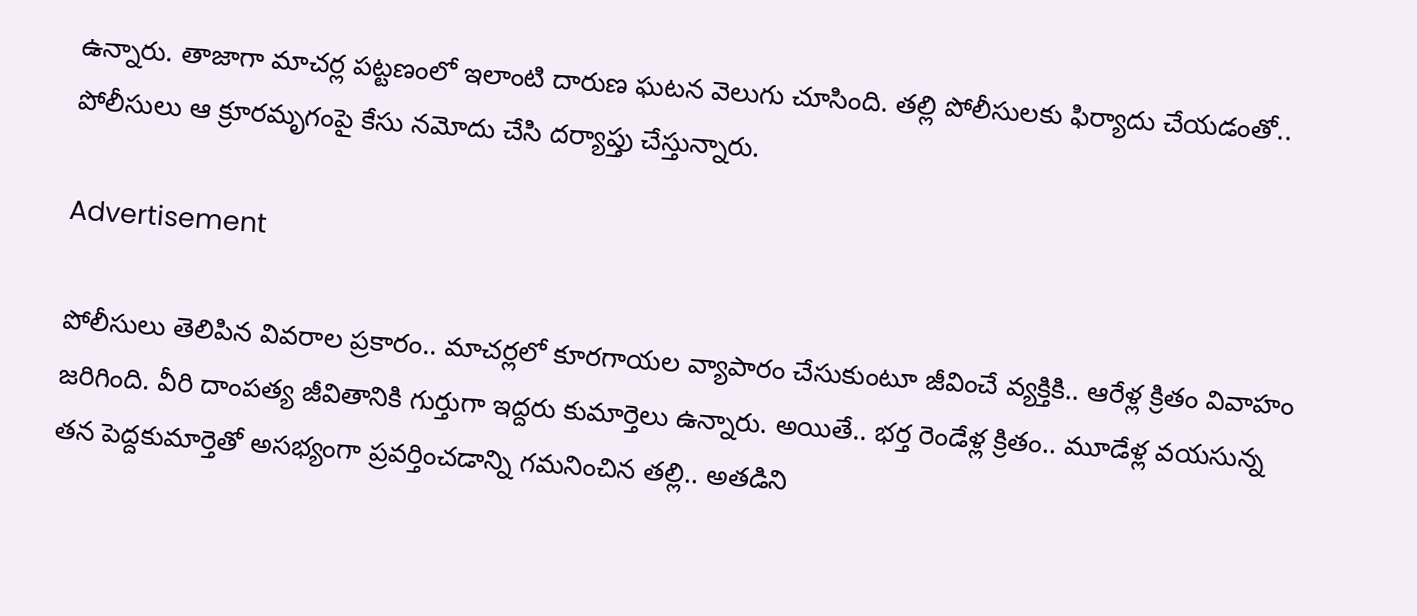ఉన్నారు. తాజాగా మాచర్ల పట్టణంలో ఇలాంటి దారుణ ఘటన వెలుగు చూసింది. తల్లి పోలీసులకు ఫిర్యాదు చేయడంతో.. పోలీసులు ఆ క్రూరమృగంపై కేసు నమోదు చేసి దర్యాప్తు చేస్తున్నారు.

Advertisement

పోలీసులు తెలిపిన వివరాల ప్రకారం.. మాచర్లలో కూరగాయల వ్యాపారం చేసుకుంటూ జీవించే వ్యక్తికి.. ఆరేళ్ల క్రితం వివాహం జరిగింది. వీరి దాంపత్య జీవితానికి గుర్తుగా ఇద్దరు కుమార్తెలు ఉన్నారు. అయితే.. భర్త రెండేళ్ల క్రితం.. మూడేళ్ల వయసున్న తన పెద్దకుమార్తెతో అసభ్యంగా ప్రవర్తించడాన్ని గమనించిన తల్లి.. అతడిని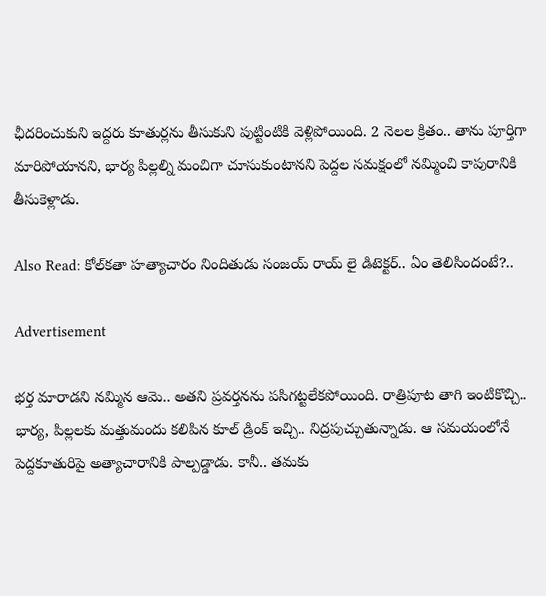ఛీదరించుకుని ఇద్దరు కూతుర్లను తీసుకుని పుట్టింటికి వెళ్లిపోయింది. 2 నెలల క్రితం.. తాను పూర్తిగా మారిపోయానని, భార్య పిల్లల్ని మంచిగా చూసుకుంటానని పెద్దల సమక్షంలో నమ్మించి కాపురానికి తీసుకెళ్లాడు.

Also Read: కోల్‌కతా హత్యాచారం నిందితుడు సంజయ్ రాయ్ లై డిటెక్టర్.. ఏం తెలిసిందంటే?..

Advertisement

భర్త మారాడని నమ్మిన ఆమె.. అతని ప్రవర్తనను పసిగట్టలేకపోయింది. రాత్రిపూట తాగి ఇంటికొచ్చి.. భార్య, పిల్లలకు మత్తుమందు కలిపిన కూల్ డ్రింక్ ఇచ్చి.. నిద్రపుచ్చుతున్నాడు. ఆ సమయంలోనే పెద్దకూతురిపై అత్యాచారానికి పాల్పడ్డాడు. కానీ.. తమకు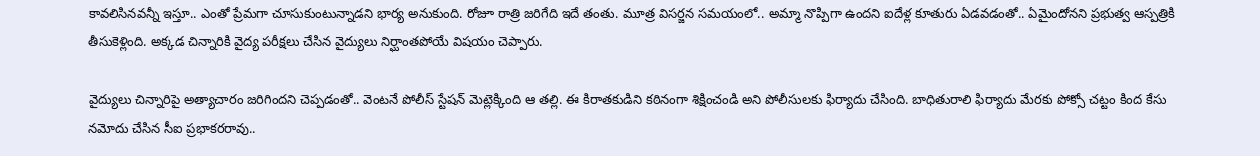కావలిసినవన్నీ ఇస్తూ.. ఎంతో ప్రేమగా చూసుకుంటున్నాడని భార్య అనుకుంది. రోజూ రాత్రి జరిగేది ఇదే తంతు. మూత్ర విసర్జన సమయంలో.. అమ్మా నొప్పిగా ఉందని ఐదేళ్ల కూతురు ఏడవడంతో.. ఏమైందోనని ప్రభుత్వ ఆస్పత్రికి తీసుకెళ్లింది. అక్కడ చిన్నారికి వైద్య పరీక్షలు చేసిన వైద్యులు నిర్ఘాంతపోయే విషయం చెప్పారు.

వైద్యులు చిన్నారిపై అత్యాచారం జరిగిందని చెప్పడంతో.. వెంటనే పోలీస్ స్టేషన్ మెట్లెక్కింది ఆ తల్లి. ఈ కిరాతకుడిని కఠినంగా శిక్షించండి అని పోలీసులకు ఫిర్యాదు చేసింది. బాధితురాలి ఫిర్యాదు మేరకు పోక్సో చట్టం కింద కేసు నమోదు చేసిన సీఐ ప్రభాకరరావు..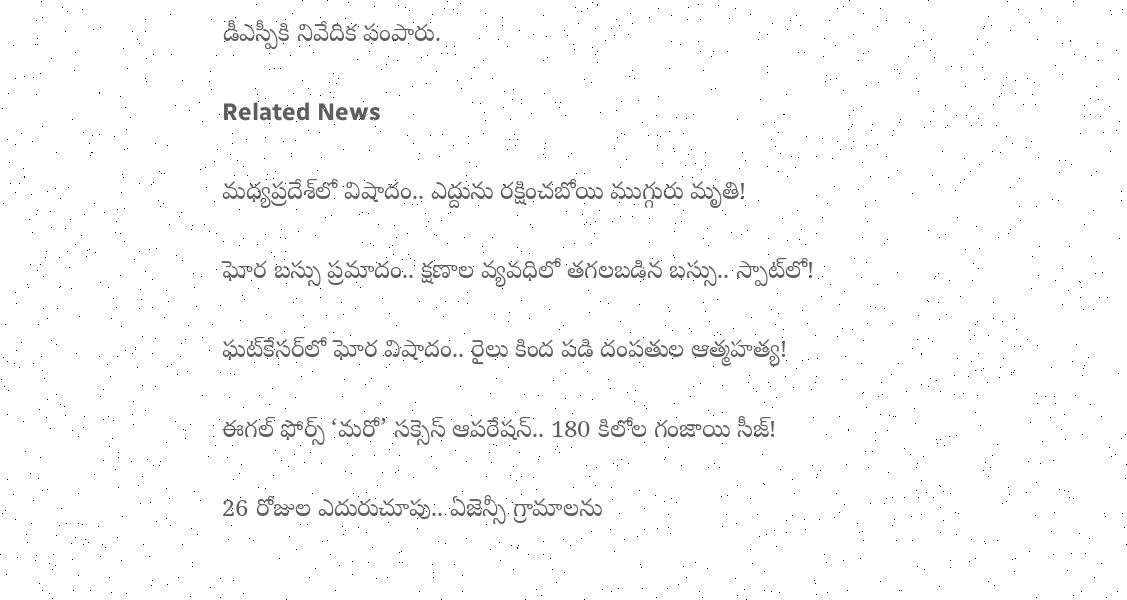డీఎస్పీకి నివేదిక పంపారు.

Related News

మధ్యప్రదేశ్‌లో విషాదం.. ఎద్దును రక్షించబోయి ముగ్గురు మృతి!

ఘోర బస్సు ప్రమాదం.. క్షణాల వ్యవధిలో తగలబడిన బస్సు.. స్పాట్‌లో!

ఘట్‌కేసర్‌లో ఘోర విషాదం.. రైలు కింద పడి దంపతుల ఆత్మహత్య!

ఈగల్ ఫోర్స్ ‘మరో’ సక్సెస్ ఆపరేషన్.. 180 కిలోల గంజాయి సీజ్!

26 రోజుల ఎదురుచూపు.. ఏజెన్సీ గ్రామాలను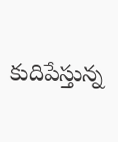కుదిపేస్తున్న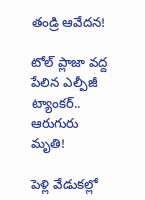తండ్రి ఆవేదన!

టోల్ ప్లాజా వద్ద పేలిన ఎల్పీజీ ట్యాంకర్.. ఆరుగురు మృతి!

పెళ్లి వేడుకల్లో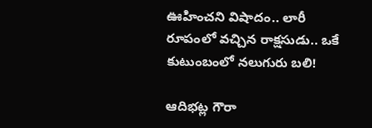ఊహించని విషాదం.. లారీ రూపంలో వచ్చిన రాక్షసుడు.. ఒకే కుటుంబంలో నలుగురు బలి!

ఆదిభట్ల గౌరా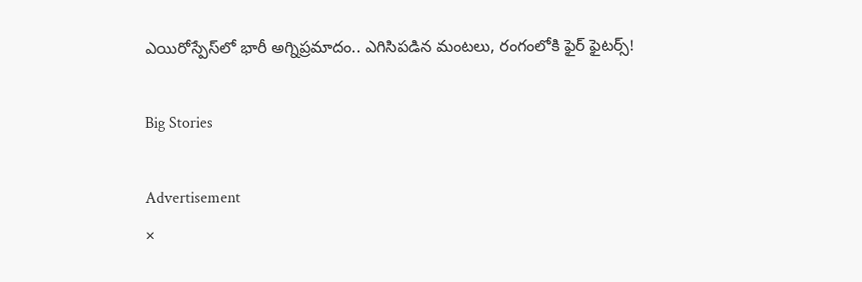ఎయిరోస్పేస్‌లో భారీ అగ్నిప్రమాదం.. ఎగిసిపడిన మంటలు, రంగంలోకి ఫైర్ ఫైటర్స్!

Big Stories

Advertisement
×